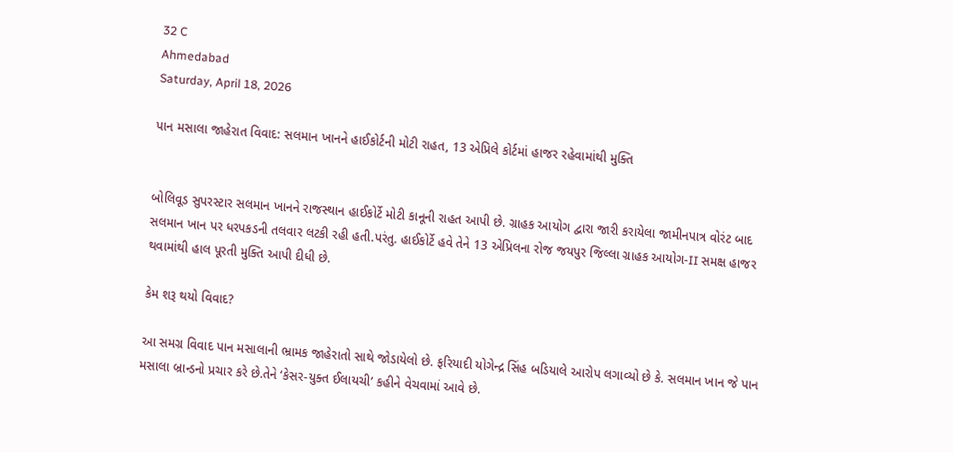32 C
Ahmedabad
Saturday, April 18, 2026

પાન મસાલા જાહેરાત વિવાદ: સલમાન ખાનને હાઈકોર્ટની મોટી રાહત, 13 એપ્રિલે કોર્ટમાં હાજર રહેવામાંથી મુક્તિ


બોલિવૂડ સુપરસ્ટાર સલમાન ખાનને રાજસ્થાન હાઈકોર્ટે મોટી કાનૂની રાહત આપી છે. ગ્રાહક આયોગ દ્વારા જારી કરાયેલા જામીનપાત્ર વોરંટ બાદ સલમાન ખાન પર ધરપકડની તલવાર લટકી રહી હતી.પરંતુ. હાઈકોર્ટે હવે તેને 13 એપ્રિલના રોજ જયપુર જિલ્લા ગ્રાહક આયોગ-II સમક્ષ હાજર થવામાંથી હાલ પૂરતી મુક્તિ આપી દીધી છે.

કેમ શરૂ થયો વિવાદ?

આ સમગ્ર વિવાદ પાન મસાલાની ભ્રામક જાહેરાતો સાથે જોડાયેલો છે. ફરિયાદી યોગેન્દ્ર સિંહ બડિયાલે આરોપ લગાવ્યો છે કે. સલમાન ખાન જે પાન મસાલા બ્રાન્ડનો પ્રચાર કરે છે.તેને ‘કેસર-યુક્ત ઈલાયચી’ કહીને વેચવામાં આવે છે.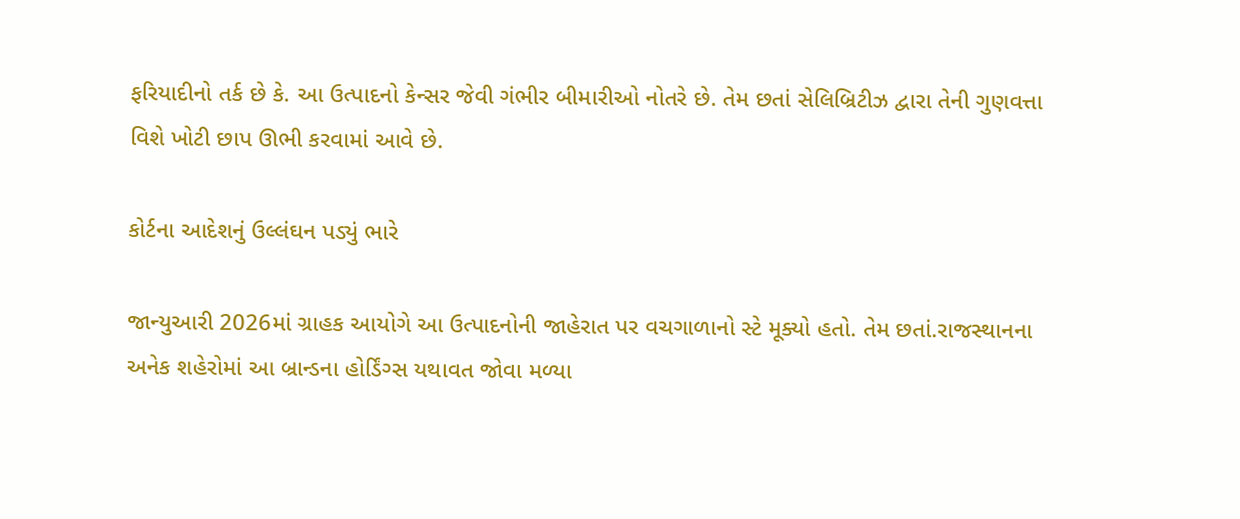ફરિયાદીનો તર્ક છે કે. આ ઉત્પાદનો કેન્સર જેવી ગંભીર બીમારીઓ નોતરે છે. તેમ છતાં સેલિબ્રિટીઝ દ્વારા તેની ગુણવત્તા વિશે ખોટી છાપ ઊભી કરવામાં આવે છે.

કોર્ટના આદેશનું ઉલ્લંઘન પડ્યું ભારે

જાન્યુઆરી 2026માં ગ્રાહક આયોગે આ ઉત્પાદનોની જાહેરાત પર વચગાળાનો સ્ટે મૂક્યો હતો. તેમ છતાં.રાજસ્થાનના અનેક શહેરોમાં આ બ્રાન્ડના હોર્ડિંગ્સ યથાવત જોવા મળ્યા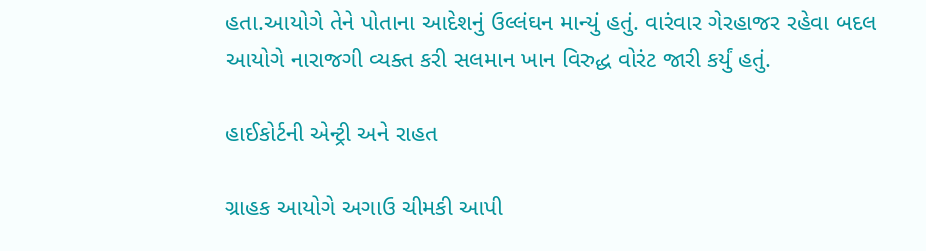હતા.આયોગે તેને પોતાના આદેશનું ઉલ્લંઘન માન્યું હતું. વારંવાર ગેરહાજર રહેવા બદલ આયોગે નારાજગી વ્યક્ત કરી સલમાન ખાન વિરુદ્ધ વોરંટ જારી કર્યું હતું.

હાઈકોર્ટની એન્ટ્રી અને રાહત

ગ્રાહક આયોગે અગાઉ ચીમકી આપી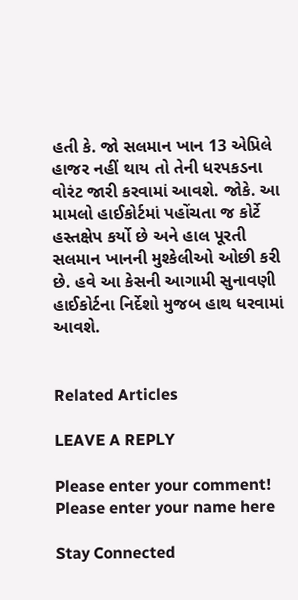હતી કે. જો સલમાન ખાન 13 એપ્રિલે હાજર નહીં થાય તો તેની ધરપકડના વોરંટ જારી કરવામાં આવશે. જોકે. આ મામલો હાઈકોર્ટમાં પહોંચતા જ કોર્ટે હસ્તક્ષેપ કર્યો છે અને હાલ પૂરતી સલમાન ખાનની મુશ્કેલીઓ ઓછી કરી છે. હવે આ કેસની આગામી સુનાવણી હાઈકોર્ટના નિર્દેશો મુજબ હાથ ધરવામાં આવશે.


Related Articles

LEAVE A REPLY

Please enter your comment!
Please enter your name here

Stay Connected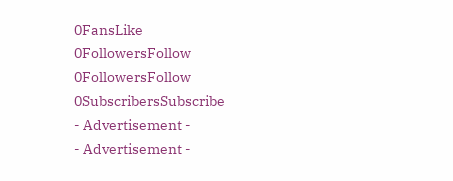0FansLike
0FollowersFollow
0FollowersFollow
0SubscribersSubscribe
- Advertisement -
- Advertisement -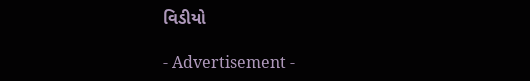વિડીયો

- Advertisement -